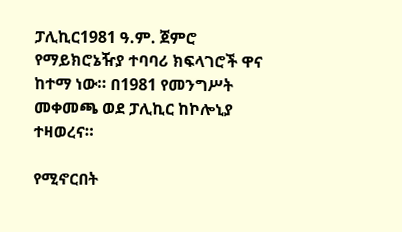ፓሊኪር1981 ዓ.ም. ጀምሮ የማይክሮኔዥያ ተባባሪ ክፍላገሮች ዋና ከተማ ነው። በ1981 የመንግሥት መቀመጫ ወደ ፓሊኪር ከኮሎኒያ ተዛወረና።

የሚኖርበት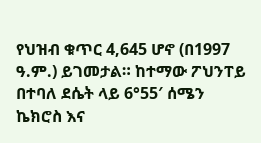የህዝብ ቁጥር 4,645 ሆኖ (በ1997 ዓ.ም.) ይገመታል። ከተማው ፖህንፐይ በተባለ ደሴት ላይ 6°55′ ሰሜን ኬክሮስ እና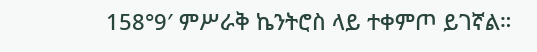158°9′ ምሥራቅ ኬንትሮስ ላይ ተቀምጦ ይገኛል።